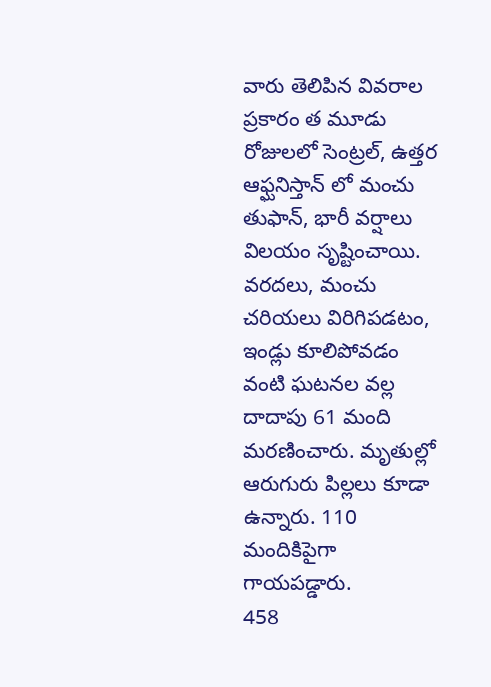వారు తెలిపిన వివరాల ప్రకారం త మూడు రోజులలో సెంట్రల్, ఉత్తర ఆఫ్ఘనిస్తాన్ లో మంచు తుఫాన్, భారీ వర్షాలు విలయం సృష్టించాయి. వరదలు, మంచు చరియలు విరిగిపడటం, ఇండ్లు కూలిపోవడం వంటి ఘటనల వల్ల దాదాపు 61 మంది మరణించారు. మృతుల్లో ఆరుగురు పిల్లలు కూడా ఉన్నారు. 110 మందికిపైగా గాయపడ్డారు.
458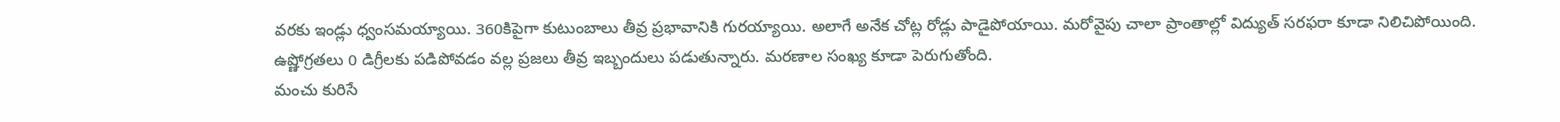వరకు ఇండ్లు ధ్వంసమయ్యాయి. 360కిపైగా కుటుంబాలు తీవ్ర ప్రభావానికి గురయ్యాయి. అలాగే అనేక చోట్ల రోడ్లు పాడైపోయాయి. మరోవైపు చాలా ప్రాంతాల్లో విద్యుత్ సరఫరా కూడా నిలిచిపోయింది. ఉష్ణోగ్రతలు 0 డిగ్రీలకు పడిపోవడం వల్ల ప్రజలు తీవ్ర ఇబ్బందులు పడుతున్నారు. మరణాల సంఖ్య కూడా పెరుగుతోంది.
మంచు కురిసే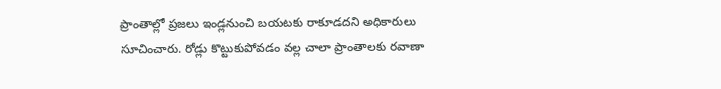ప్రాంతాల్లో ప్రజలు ఇండ్లనుంచి బయటకు రాకూడదని అధికారులు సూచించారు. రోడ్లు కొట్టుకుపోవడం వల్ల చాలా ప్రాంతాలకు రవాణా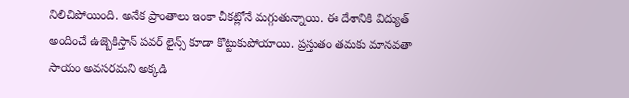నిలిచిపోయింది. అనేక ప్రాంతాలు ఇంకా చీకట్లోనే మగ్గుతున్నాయి. ఈ దేశానికి విద్యుత్ అందించే ఉజ్బెకిస్తాన్ పవర్ లైన్స్ కూడా కొట్టుకుపోయాయి. ప్రస్తుతం తమకు మానవతా సాయం అవసరమని అక్కడి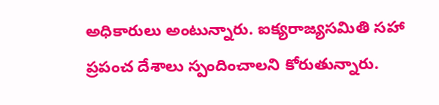అధికారులు అంటున్నారు. ఐక్యరాజ్యసమితి సహా ప్రపంచ దేశాలు స్పందించాలని కోరుతున్నారు.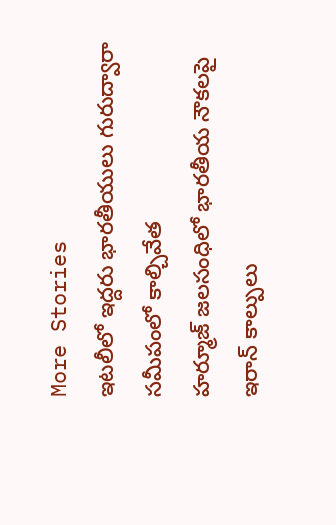More Stories
ఇటలీలో ఇద్దరు భారతీయులు గురుద్వారా సమీపంలో కాల్చివేత
హర్మూజ్ జలసంధిలో భారతీయ నౌకలపై ఇరాన్ కాల్పులు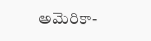అమెరికా-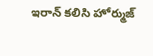ఇరాన్ కలిసి హోర్ముజ్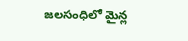జలసంధిలో మైన్ల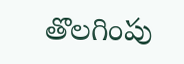తొలగింపు